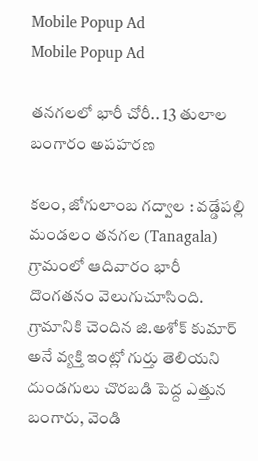Mobile Popup Ad
Mobile Popup Ad

తనగలలో భారీ చోరీ.. 13 తులాల బంగారం అపహరణ

కలం, జోగులాంబ గద్వాల : వడ్డేపల్లి మండలం తనగల (Tanagala) గ్రామంలో ఆదివారం భారీ దొంగతనం వెలుగుచూసింది. గ్రామానికి చెందిన జి.అశోక్ కుమార్ అనే వ్యక్తి ఇంట్లో గుర్తు తెలియని దుండగులు చొరబడి పెద్ద ఎత్తున బంగారు, వెండి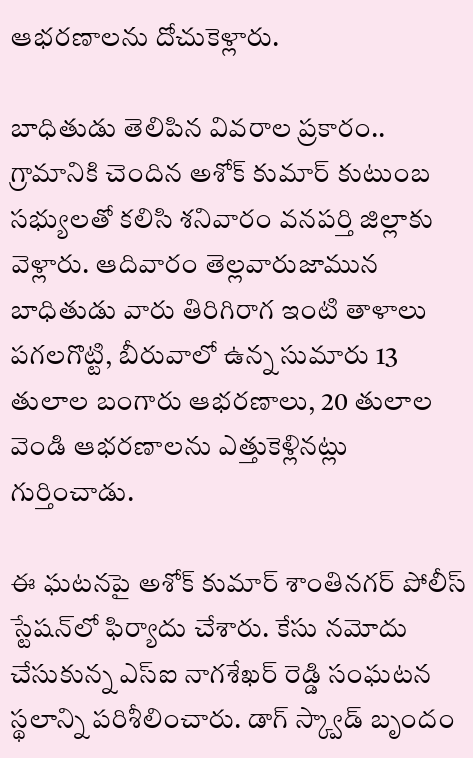ఆభరణాలను దోచుకెళ్లారు.

బాధితుడు తెలిపిన వివరాల ప్రకారం.. గ్రామానికి చెందిన అశోక్ కుమార్ కుటుంబ సభ్యులతో కలిసి శనివారం వనపర్తి జిల్లాకు వెళ్లారు. ఆదివారం తెల్లవారుజామున బాధితుడు వారు తిరిగిరాగ ఇంటి తాళాలు పగలగొట్టి, బీరువాలో ఉన్న సుమారు 13 తులాల బంగారు ఆభరణాలు, 20 తులాల వెండి ఆభరణాలను ఎత్తుకెళ్లినట్లు గుర్తించాడు.

ఈ ఘటనపై అశోక్ కుమార్ శాంతినగర్ పోలీస్ స్టేషన్‌లో ఫిర్యాదు చేశారు. కేసు నమోదు చేసుకున్న ఎస్ఐ నాగశేఖర్ రెడ్డి సంఘటన స్థలాన్ని పరిశీలించారు. డాగ్ స్క్వాడ్ బృందం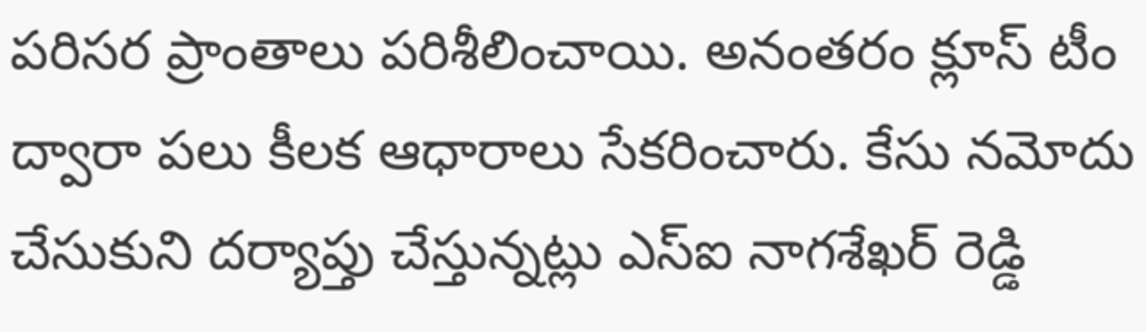పరిసర ప్రాంతాలు పరిశీలించాయి. అనంతరం క్లూస్ టీం ద్వారా పలు కీలక ఆధారాలు సేకరించారు. కేసు నమోదు చేసుకుని దర్యాప్తు చేస్తున్నట్లు ఎస్ఐ నాగశేఖర్ రెడ్డి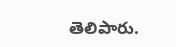తెలిపారు.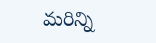మ‌రిన్ని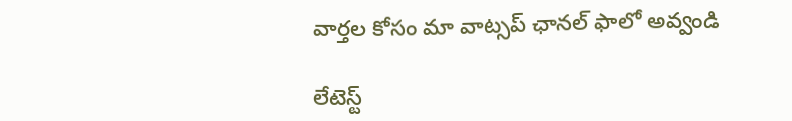వార్త‌ల కోసం మా వాట్స‌ప్ ఛాన‌ల్ ఫాలో అవ్వండి

లేటెస్ట్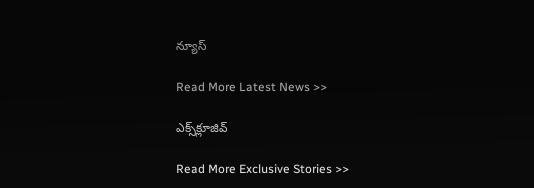న్యూస్‌

Read More Latest News >>

ఎక్స్‌క్లూజివ్‌

Read More Exclusive Stories >>